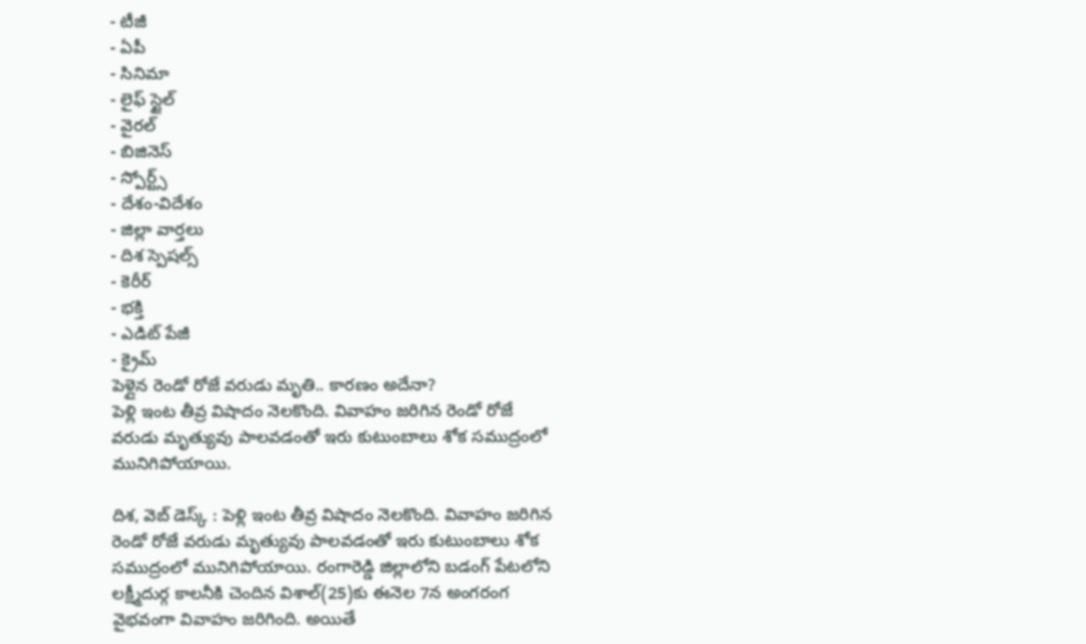- టీజీ
- ఏపీ
- సినిమా
- లైఫ్ స్టైల్
- వైరల్
- బిజినెస్
- స్పోర్ట్స్
- దేశం-విదేశం
- జిల్లా వార్తలు
- దిశ స్పెషల్స్
- కెరీర్
- భక్తి
- ఎడిట్ పేజీ
- క్రైమ్
పెళ్లైన రెండో రోజే వరుడు మృతి.. కారణం అదేనా?
పెళ్లి ఇంట తీవ్ర విషాదం నెలకొంది. వివాహం జరిగిన రెండో రోజే వరుడు మృత్యువు పాలవడంతో ఇరు కుటుంబాలు శోక సముద్రంలో మునిగిపోయాయి.

దిశ, వెబ్ డెస్క్ : పెళ్లి ఇంట తీవ్ర విషాదం నెలకొంది. వివాహం జరిగిన రెండో రోజే వరుడు మృత్యువు పాలవడంతో ఇరు కుటుంబాలు శోక సముద్రంలో మునిగిపోయాయి. రంగారెడ్డి జిల్లాలోని బడంగ్ పేటలోని లక్ష్మీదుర్గ కాలనీకి చెందిన విశాల్(25)కు ఈనెల 7న అంగరంగ వైభవంగా వివాహం జరిగింది. అయితే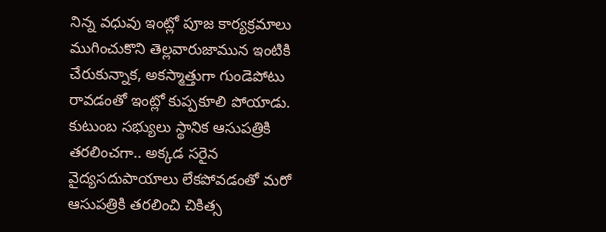నిన్న వధువు ఇంట్లో పూజ కార్యక్రమాలు ముగించుకొని తెల్లవారుజామున ఇంటికి చేరుకున్నాక, అకస్మాత్తుగా గుండెపోటు రావడంతో ఇంట్లో కుప్పకూలి పోయాడు. కుటుంబ సభ్యులు స్థానిక ఆసుపత్రికి తరలించగా.. అక్కడ సరైన వైద్యసదుపాయాలు లేకపోవడంతో మరో ఆసుపత్రికి తరలించి చికిత్స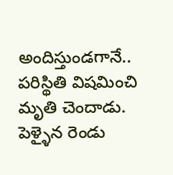అందిస్తుండగానే.. పరిస్థితి విషమించి మృతి చెందాడు.
పెళ్ళైన రెండు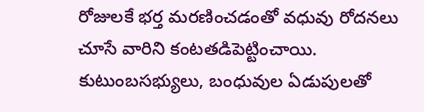రోజులకే భర్త మరణించడంతో వధువు రోదనలు చూసే వారిని కంటతడిపెట్టించాయి. కుటుంబసభ్యులు, బంధువుల ఏడుపులతో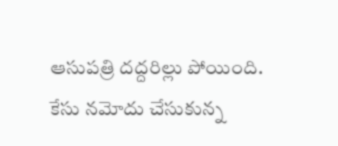ఆసుపత్రి దద్దరిల్లు పోయింది. కేసు నమోదు చేసుకున్న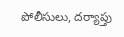పోలీసులు, దర్యాప్తు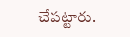చేపట్టారు.